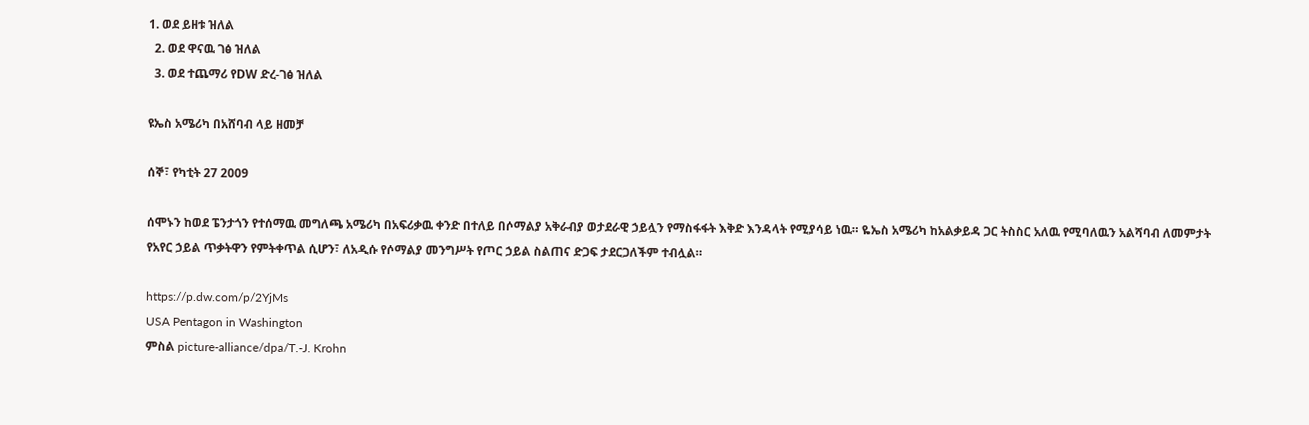1. ወደ ይዘቱ ዝለል
  2. ወደ ዋናዉ ገፅ ዝለል
  3. ወደ ተጨማሪ የDW ድረ-ገፅ ዝለል

ዩኤስ አሜሪካ በአሸባብ ላይ ዘመቻ

ሰኞ፣ የካቲት 27 2009

ሰሞኑን ከወደ ፔንታጎን የተሰማዉ መግለጫ አሜሪካ በአፍሪቃዉ ቀንድ በተለይ በሶማልያ አቅራብያ ወታደራዊ ኃይሏን የማስፋፋት እቅድ እንዳላት የሚያሳይ ነዉ። ዬኤስ አሜሪካ ከአልቃይዳ ጋር ትስስር አለዉ የሚባለዉን አልሻባብ ለመምታት የአየር ኃይል ጥቃትዋን የምትቀጥል ሲሆን፣ ለአዲሱ የሶማልያ መንግሥት የጦር ኃይል ስልጠና ድጋፍ ታደርጋለችም ተብሏል።

https://p.dw.com/p/2YjMs
USA Pentagon in Washington
ምስል picture-alliance/dpa/T.-J. Krohn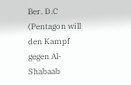Ber. D.C (Pentagon will den Kampf gegen Al-Shabaab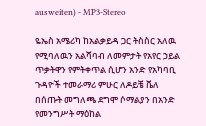ausweiten) - MP3-Stereo

ዬኤስ አሜሪካ ከአልቃይዳ ጋር ትስስር አለዉ የሚባለዉን አልሻባብ ለመምታት የአየር ኃይል ጥቃትዋን የምትቀጥል ሲሆን አንድ የአካባቢ ጉዳዮች ተመራማሪ ምሁር ለዶይቼ ቬለ በሰጡት መግለጫ ደግሞ ሶማልያን በአንድ የመንግሥት ማዕከል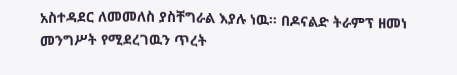አስተዳደር ለመመለስ ያስቸግራል እያሉ ነዉ። በዶናልድ ትራምፕ ዘመነ መንግሥት የሚደረገዉን ጥረት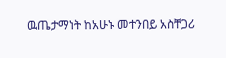ዉጤታማነት ከአሁኑ መተንበይ አስቸጋሪ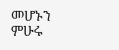መሆኑን  ምሁሩ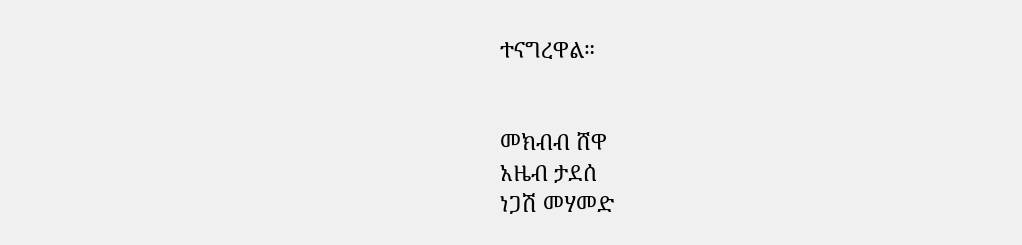ተናግረዋል።


መክብብ ሸዋ
አዜብ ታደሰ
ነጋሽ መሃመድ